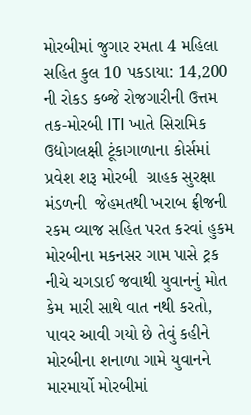મોરબીમાં જુગાર રમતા 4 મહિલા સહિત કુલ 10 પકડાયા: 14,200 ની રોકડ કબ્જે રોજગારીની ઉત્તમ તક-મોરબી ITI ખાતે સિરામિક ઉદ્યોગલક્ષી ટૂંકાગાળાના કોર્સમાં પ્રવેશ શરૂ મોરબી  ગ્રાહક સુરક્ષા મંડળની  જેહમતથી ખરાબ ફ્રીજની રકમ વ્યાજ સહિત પરત કરવાં હુકમ મોરબીના મકનસર ગામ પાસે ટ્રક નીચે ચગડાઈ જવાથી યુવાનનું મોત કેમ મારી સાથે વાત નથી કરતો, પાવર આવી ગયો છે તેવું કહીને મોરબીના શનાળા ગામે યુવાનને મારમાર્યો મોરબીમાં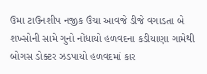ઉમા ટાઉનશીપ નજીક ઉંચા આવજે ડીજે વગાડતા બે શખ્સોની સામે ગુનો નોંધાયો હળવદના કડીયાણા ગામેથી બોગસ ડોક્ટર ઝડપાયો હળવદમાં કાર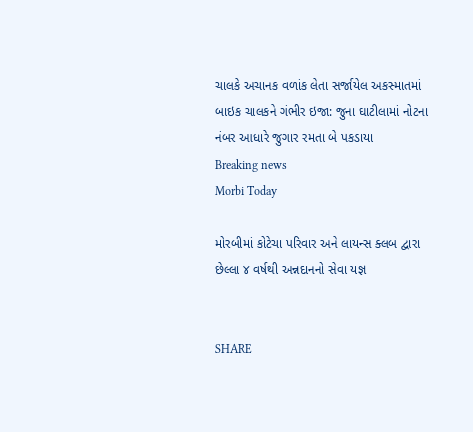ચાલકે અચાનક વળાંક લેતા સર્જાયેલ અકસ્માતમાં બાઇક ચાલકને ગંભીર ઇજા: જુના ઘાટીલામાં નોટના નંબર આધારે જુગાર રમતા બે પકડાયા
Breaking news
Morbi Today

મોરબીમાં કોટેચા પરિવાર અને લાયન્સ ક્લબ દ્વારા છેલ્લા ૪ વર્ષથી અન્નદાનનો સેવા યજ્ઞ


SHARE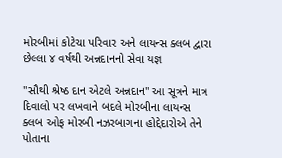મોરબીમાં કોટેચા પરિવાર અને લાયન્સ ક્લબ દ્વારા છેલ્લા ૪ વર્ષથી અન્નદાનનો સેવા યજ્ઞ

"સૌથી શ્રેષ્ઠ દાન એટલે અન્નદાન" આ સૂત્રને માત્ર દિવાલો પર લખવાને બદલે મોરબીના લાયન્સ ક્લબ ઓફ મોરબી નઝરબાગના હોદ્દેદારોએ તેને પોતાના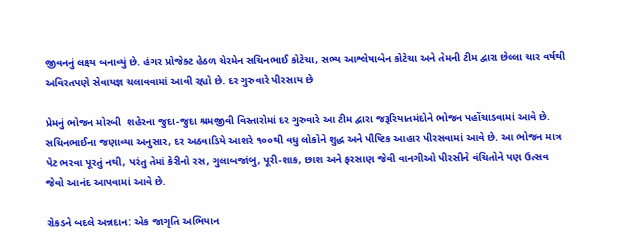જીવનનું લક્ષ્ય બનાવ્યું છે. હંગર પ્રોજેક્ટ હેઠળ ચેરમેન સચિનભાઈ કોટેચા, સભ્ય આશ્લેષાબેન કોટેચા અને તેમની ટીમ દ્વારા છેલ્લા ચાર વર્ષથી અવિરતપણે સેવાયજ્ઞ ચલાવવામાં આવી રહ્યો છે. દર ગુરુવારે પીરસાય છે

પ્રેમનું ભોજન મોરબી  શહેરના જુદા-જુદા શ્રમજીવી વિસ્તારોમાં દર ગુરુવારે આ ટીમ દ્વારા જરૂરિયાતમંદોને ભોજન પહોંચાડવામાં આવે છે. સચિનભાઈના જણાવ્યા અનુસાર, દર અઠવાડિયે આશરે ૧૦૦થી વધુ લોકોને શુદ્ધ અને પૌષ્ટિક આહાર પીરસવામાં આવે છે. આ ભોજન માત્ર પેટ ભરવા પૂરતું નથી, પરંતુ તેમાં કેરીનો રસ, ગુલાબજાંબુ, પૂરી-શાક, છાશ અને ફરસાણ જેવી વાનગીઓ પીરસીને વંચિતોને પણ ઉત્સવ જેવો આનંદ આપવામાં આવે છે.

રોકડને બદલે અન્નદાન: એક જાગૃતિ અભિયાન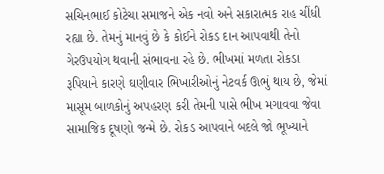સચિનભાઈ કોટેચા સમાજને એક નવો અને સકારાત્મક રાહ ચીંધી રહ્યા છે. તેમનું માનવું છે કે કોઈને રોકડ દાન આપવાથી તેનો ગેરઉપયોગ થવાની સંભાવના રહે છે. ભીખમાં મળતા રોકડા રૂપિયાને કારણે ઘણીવાર ભિખારીઓનું નેટવર્ક ઊભું થાય છે, જેમાં માસૂમ બાળકોનું અપહરણ કરી તેમની પાસે ભીખ મગાવવા જેવા સામાજિક દૂષણો જન્મે છે. રોકડ આપવાને બદલે જો ભૂખ્યાને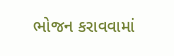ભોજન કરાવવામાં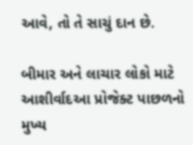આવે, તો તે સાચું દાન છે.

બીમાર અને લાચાર લોકો માટે આશીર્વાદઆ પ્રોજેક્ટ પાછળનો મુખ્ય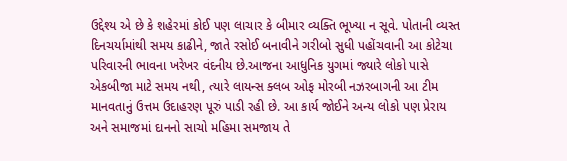ઉદ્દેશ્ય એ છે કે શહેરમાં કોઈ પણ લાચાર કે બીમાર વ્યક્તિ ભૂખ્યા ન સૂવે. પોતાની વ્યસ્ત દિનચર્યામાંથી સમય કાઢીને, જાતે રસોઈ બનાવીને ગરીબો સુધી પહોંચવાની આ કોટેચા પરિવારની ભાવના ખરેખર વંદનીય છે.આજના આધુનિક યુગમાં જ્યારે લોકો પાસે એકબીજા માટે સમય નથી, ત્યારે લાયન્સ ક્લબ ઓફ મોરબી નઝરબાગની આ ટીમ માનવતાનું ઉત્તમ ઉદાહરણ પૂરું પાડી રહી છે. આ કાર્ય જોઈને અન્ય લોકો પણ પ્રેરાય અને સમાજમાં દાનનો સાચો મહિમા સમજાય તે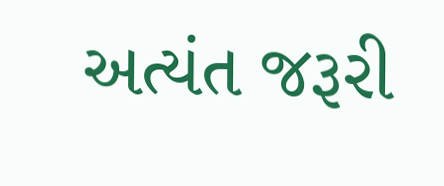અત્યંત જરૂરી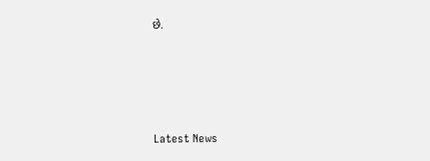છે.






Latest News